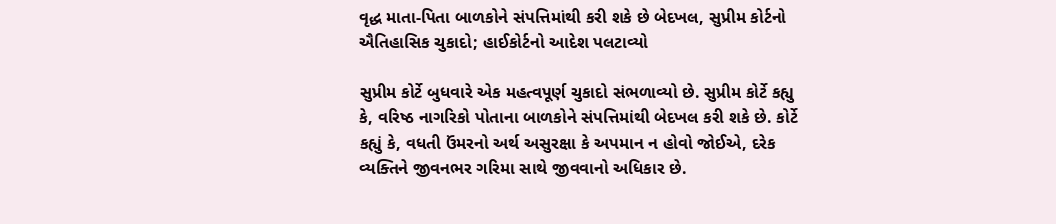વૃદ્ધ માતા-પિતા બાળકોને સંપત્તિમાંથી કરી શકે છે બેદખલ, સુપ્રીમ કોર્ટનો ઐતિહાસિક ચુકાદો; હાઈકોર્ટનો આદેશ પલટાવ્યો

સુપ્રીમ કોર્ટે બુધવારે એક મહત્વપૂર્ણ ચુકાદો સંભળાવ્યો છે. સુપ્રીમ કોર્ટે કહ્યુ કે, વરિષ્ઠ નાગરિકો પોતાના બાળકોને સંપત્તિમાંથી બેદખલ કરી શકે છે. કોર્ટે કહ્યું કે, વધતી ઉંમરનો અર્થ અસુરક્ષા કે અપમાન ન હોવો જોઈએ, દરેક વ્યક્તિને જીવનભર ગરિમા સાથે જીવવાનો અધિકાર છે.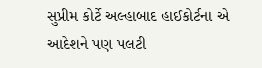સુપ્રીમ કોર્ટે અલ્હાબાદ હાઈકોર્ટના એ આદેશને પણ પલટી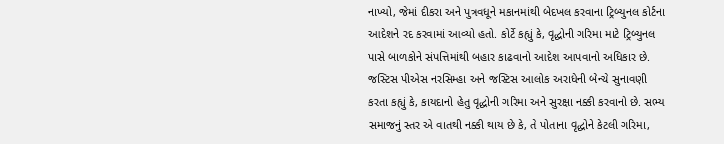નાખ્યો, જેમાં દીકરા અને પુત્રવધૂને મકાનમાંથી બેદખલ કરવાના ટ્રિબ્યુનલ કોર્ટના આદેશને રદ કરવામાં આવ્યો હતો. કોર્ટે કહ્યું કે, વૃદ્ધોની ગરિમા માટે ટ્રિબ્યુનલ પાસે બાળકોને સંપત્તિમાંથી બહાર કાઢવાનો આદેશ આપવાનો અધિકાર છે.
જસ્ટિસ પીએસ નરસિમ્હા અને જસ્ટિસ આલોક અરાધેની બેન્ચે સુનાવણી કરતા કહ્યું કે, કાયદાનો હેતુ વૃદ્ધોની ગરિમા અને સુરક્ષા નક્કી કરવાનો છે. સભ્ય સમાજનું સ્તર એ વાતથી નક્કી થાય છે કે, તે પોતાના વૃદ્ધોને કેટલી ગરિમા,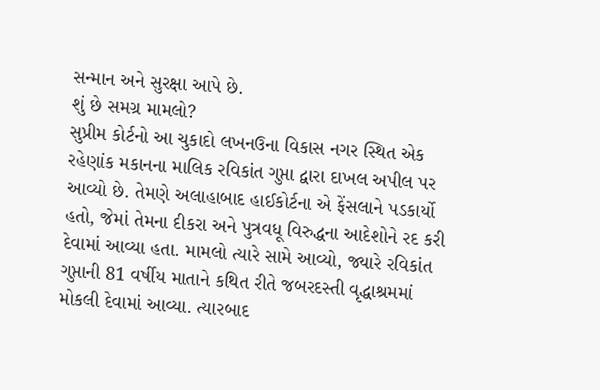સન્માન અને સુરક્ષા આપે છે.
શું છે સમગ્ર મામલો?
સુપ્રીમ કોર્ટનો આ ચુકાદો લખનઉના વિકાસ નગર સ્થિત એક રહેણાંક મકાનના માલિક રવિકાંત ગુપ્તા દ્વારા દાખલ અપીલ પર આવ્યો છે. તેમણે અલાહાબાદ હાઈકોર્ટના એ ફેંસલાને પડકાર્યો હતો, જેમાં તેમના દીકરા અને પુત્રવધૂ વિરુદ્ધના આદેશોને રદ કરી દેવામાં આવ્યા હતા. મામલો ત્યારે સામે આવ્યો, જ્યારે રવિકાંત ગુપ્તાની 81 વર્ષીય માતાને કથિત રીતે જબરદસ્તી વૃદ્ધાશ્રમમાં મોકલી દેવામાં આવ્યા. ત્યારબાદ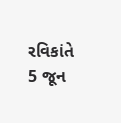રવિકાંતે 5 જૂન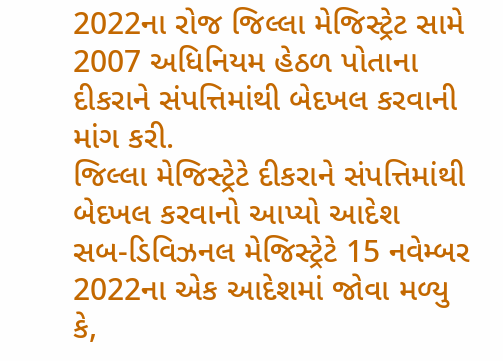2022ના રોજ જિલ્લા મેજિસ્ટ્રેટ સામે 2007 અધિનિયમ હેઠળ પોતાના દીકરાને સંપત્તિમાંથી બેદખલ કરવાની માંગ કરી.
જિલ્લા મેજિસ્ટ્રેટે દીકરાને સંપત્તિમાંથી બેદખલ કરવાનો આપ્યો આદેશ
સબ-ડિવિઝનલ મેજિસ્ટ્રેટે 15 નવેમ્બર 2022ના એક આદેશમાં જોવા મળ્યુ કે,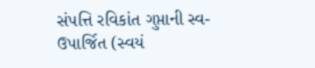સંપત્તિ રવિકાંત ગુપ્તાની સ્વ-ઉપાર્જિત (સ્વયં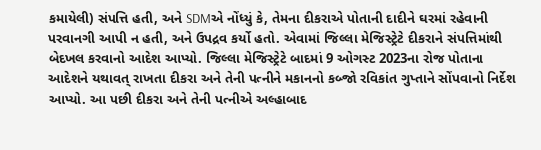કમાયેલી) સંપત્તિ હતી, અને SDMએ નોંધ્યું કે, તેમના દીકરાએ પોતાની દાદીને ઘરમાં રહેવાની પરવાનગી આપી ન હતી, અને ઉપદ્રવ કર્યો હતો. એવામાં જિલ્લા મેજિસ્ટ્રેટે દીકરાને સંપત્તિમાંથી બેદખલ કરવાનો આદેશ આપ્યો. જિલ્લા મેજિસ્ટ્રેટે બાદમાં 9 ઓગસ્ટ 2023ના રોજ પોતાના આદેશને યથાવત્ રાખતા દીકરા અને તેની પત્નીને મકાનનો કબ્જો રવિકાંત ગુપ્તાને સોંપવાનો નિર્દેશ આપ્યો. આ પછી દીકરા અને તેની પત્નીએ અલ્હાબાદ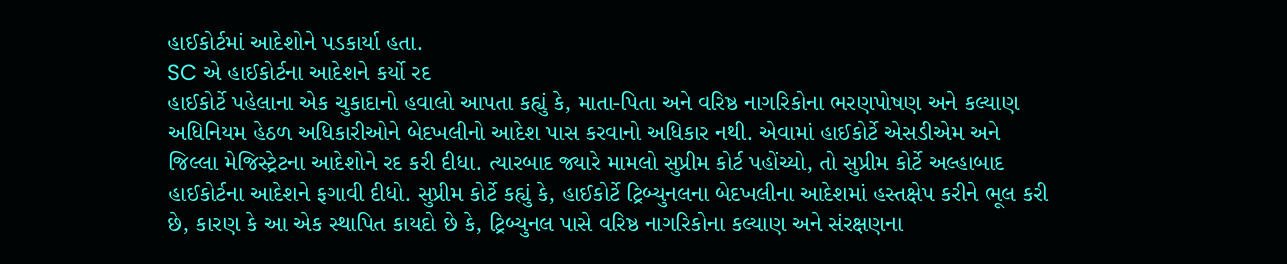હાઈકોર્ટમાં આદેશોને પડકાર્યા હતા.
SC એ હાઈકોર્ટના આદેશને કર્યો રદ
હાઈકોર્ટે પહેલાના એક ચુકાદાનો હવાલો આપતા કહ્યું કે, માતા-પિતા અને વરિષ્ઠ નાગરિકોના ભરણપોષણ અને કલ્યાણ અધિનિયમ હેઠળ અધિકારીઓને બેદખલીનો આદેશ પાસ કરવાનો અધિકાર નથી. એવામાં હાઈકોર્ટે એસડીએમ અને જિલ્લા મેજિસ્ટ્રેટના આદેશોને રદ કરી દીધા. ત્યારબાદ જ્યારે મામલો સુપ્રીમ કોર્ટ પહોંચ્યો, તો સુપ્રીમ કોર્ટે અલ્હાબાદ હાઈકોર્ટના આદેશને ફગાવી દીધો. સુપ્રીમ કોર્ટે કહ્યું કે, હાઈકોર્ટે ટ્રિબ્યુનલના બેદખલીના આદેશમાં હસ્તક્ષેપ કરીને ભૂલ કરી છે, કારણ કે આ એક સ્થાપિત કાયદો છે કે, ટ્રિબ્યુનલ પાસે વરિષ્ઠ નાગરિકોના કલ્યાણ અને સંરક્ષણના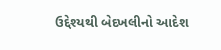ઉદ્દેશ્યથી બેદખલીનો આદેશ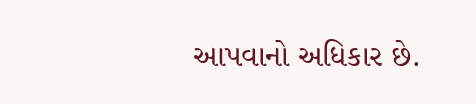આપવાનો અધિકાર છે.